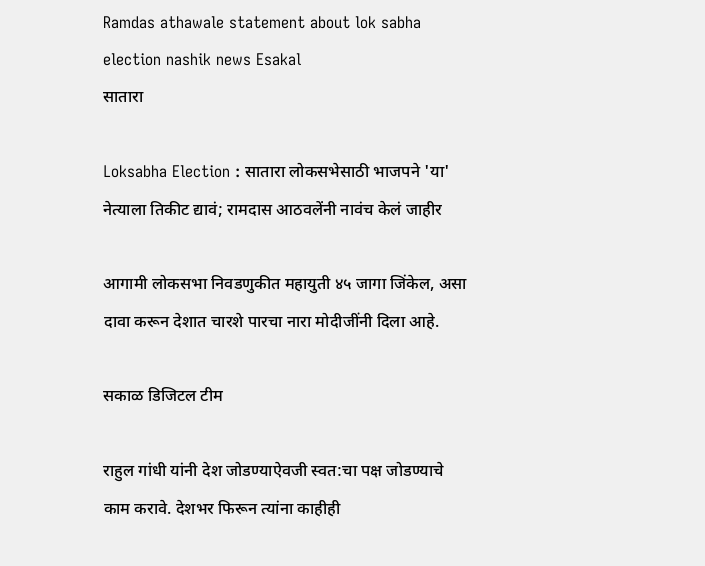Ramdas athawale statement about lok sabha election nashik news Esakal
सातारा

Loksabha Election : सातारा लोकसभेसाठी भाजपने 'या' नेत्याला तिकीट द्यावं; रामदास आठवलेंनी नावंच केलं जाहीर

आगामी लोकसभा निवडणुकीत महायुती ४५ जागा जिंकेल, असा दावा करून देशात चारशे पारचा नारा मोदीजींनी दिला आहे.

सकाळ डिजिटल टीम

राहुल गांधी यांनी देश जोडण्याऐवजी स्वत:चा पक्ष जोडण्याचे काम करावे. देशभर फिरून त्यांना काहीही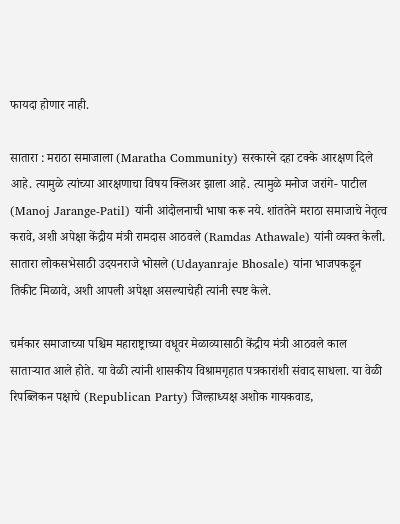फायदा होणार नाही.

सातारा : मराठा समाजाला (Maratha Community) सरकारने दहा टक्के आरक्षण दिले आहे. त्यामुळे त्यांच्या आरक्षणाचा विषय क्लिअर झाला आहे. त्यामुळे मनोज जरांगे- पाटील (Manoj Jarange-Patil) यांनी आंदोलनाची भाषा करू नये. शांततेने मराठा समाजाचे नेतृत्व करावे, अशी अपेक्षा केंद्रीय मंत्री रामदास आठवले (Ramdas Athawale) यांनी व्यक्त केली. सातारा लोकसभेसाठी उदयनराजे भोसले (Udayanraje Bhosale) यांना भाजपकडून तिकीट मिळावे, अशी आपली अपेक्षा असल्याचेही त्यांनी स्पष्ट केले.

चर्मकार समाजाच्या पश्चिम महाराष्ट्राच्या वधूवर मेळाव्यासाठी केंद्रीय मंत्री आठवले काल साताऱ्यात आले होते. या वेळी त्यांनी शासकीय विश्रामगृहात पत्रकारांशी संवाद साधला. या वेळी रिपब्लिकन पक्षाचे (Republican Party) जिल्हाध्यक्ष अशोक गायकवाड,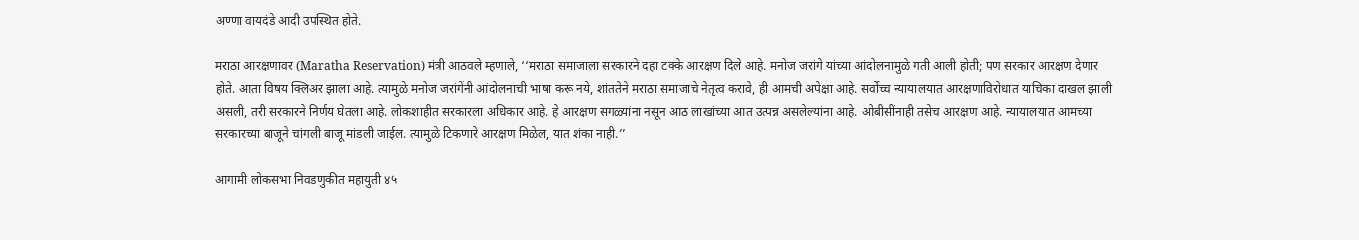अण्णा वायदंडे आदी उपस्थित होते.

मराठा आरक्षणावर (Maratha Reservation) मंत्री आठवले म्हणाले, ‘‘मराठा समाजाला सरकारने दहा टक्के आरक्षण दिले आहे. मनोज जरांगे यांच्या आंदोलनामुळे गती आली होती; पण सरकार आरक्षण देणार होते. आता विषय क्लिअर झाला आहे. त्यामुळे मनोज जरांगेंनी आंदोलनाची भाषा करू नये, शांततेने मराठा समाजाचे नेतृत्व करावे, ही आमची अपेक्षा आहे. सर्वोच्च न्यायालयात आरक्षणाविरोधात याचिका दाखल झाली असली, तरी सरकारने निर्णय घेतला आहे. लोकशाहीत सरकारला अधिकार आहे. हे आरक्षण सगळ्यांना नसून आठ लाखांच्या आत उत्पन्न असलेल्यांना आहे. ओबीसींनाही तसेच आरक्षण आहे. न्यायालयात आमच्या सरकारच्या बाजूने चांगली बाजू मांडली जाईल. त्यामुळे टिकणारे आरक्षण मिळेल, यात शंका नाही.’’

आगामी लोकसभा निवडणुकीत महायुती ४५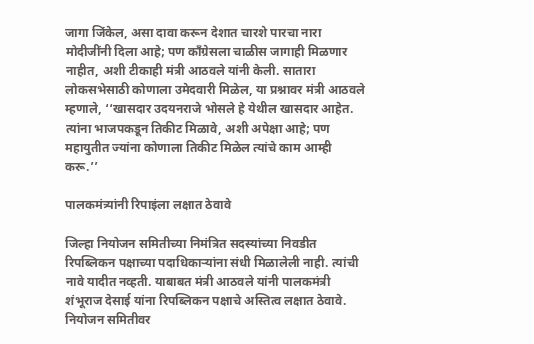जागा जिंकेल, असा दावा करून देशात चारशे पारचा नारा मोदीजींनी दिला आहे; पण काँग्रेसला चाळीस जागाही मिळणार नाहीत, अशी टीकाही मंत्री आठवले यांनी केली. सातारा लोकसभेसाठी कोणाला उमेदवारी मिळेल, या प्रश्नावर मंत्री आठवले म्हणाले, ‘‘खासदार उदयनराजे भोसले हे येथील खासदार आहेत. त्यांना भाजपकडून तिकीट मिळावे, अशी अपेक्षा आहे; पण महायुतीत ज्यांना कोणाला तिकीट मिळेल त्यांचे काम आम्ही करू.’’

पालकमंत्र्यांनी रिपाइंला लक्षात ठेवावे

जिल्हा नियोजन समितीच्या निमंत्रित सदस्यांच्या निवडीत रिपब्लिकन पक्षाच्या पदाधिकाऱ्यांना संधी मिळालेली नाही. त्यांची नावे यादीत नव्हती. याबाबत मंत्री आठवले यांनी पालकमंत्री शंभूराज देसाई यांना रिपब्लिकन पक्षाचे अस्तित्व लक्षात ठेवावे. नियोजन समितीवर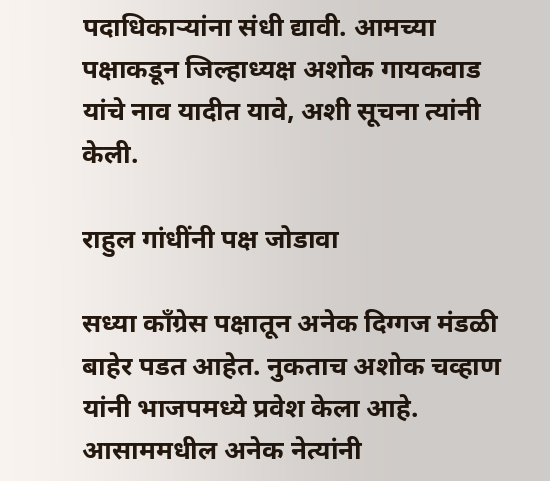पदाधिकाऱ्यांना संधी द्यावी. आमच्या पक्षाकडून जिल्हाध्यक्ष अशोक गायकवाड यांचे नाव यादीत यावे, अशी सूचना त्यांनी केली.

राहुल गांधींनी पक्ष जोडावा

सध्या काँग्रेस पक्षातून अनेक दिग्गज मंडळी बाहेर पडत आहेत. नुकताच अशोक चव्हाण यांनी भाजपमध्ये प्रवेश केला आहे. आसाममधील अनेक नेत्यांनी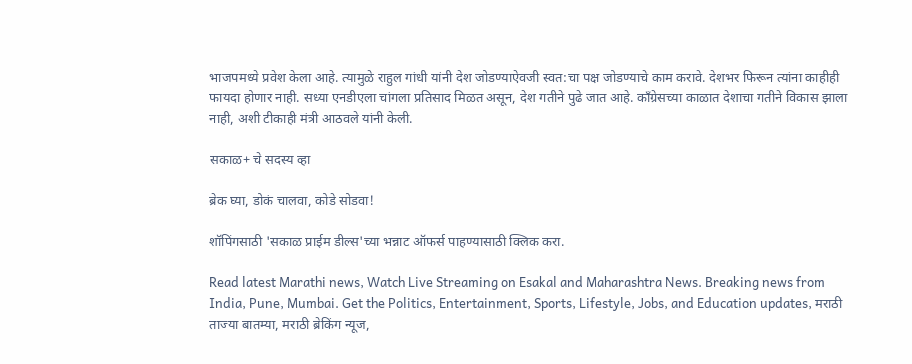भाजपमध्ये प्रवेश केला आहे. त्यामुळे राहुल गांधी यांनी देश जोडण्याऐवजी स्वत:चा पक्ष जोडण्याचे काम करावे. देशभर फिरून त्यांना काहीही फायदा होणार नाही. सध्या एनडीएला चांगला प्रतिसाद मिळत असून, देश गतीने पुढे जात आहे. काँग्रेसच्या काळात देशाचा गतीने विकास झाला नाही, अशी टीकाही मंत्री आठवले यांनी केली.

सकाळ+ चे सदस्य व्हा

ब्रेक घ्या, डोकं चालवा, कोडे सोडवा!

शॉपिंगसाठी 'सकाळ प्राईम डील्स'च्या भन्नाट ऑफर्स पाहण्यासाठी क्लिक करा.

Read latest Marathi news, Watch Live Streaming on Esakal and Maharashtra News. Breaking news from India, Pune, Mumbai. Get the Politics, Entertainment, Sports, Lifestyle, Jobs, and Education updates, मराठी ताज्या बातम्या, मराठी ब्रेकिंग न्यूज,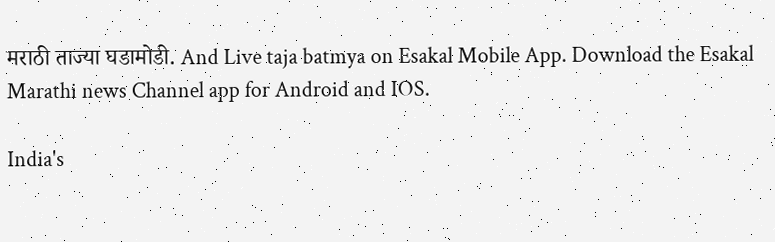मराठी ताज्या घडामोडी. And Live taja batmya on Esakal Mobile App. Download the Esakal Marathi news Channel app for Android and IOS.

India's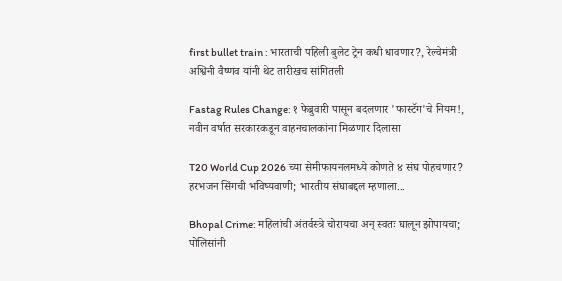first bullet train : भारताची पहिली बुलेट ट्रेन कधी धावणार?, रेल्वेमंत्री अश्विनी वैष्णव यांनी थेट तारीखच सांगितली

Fastag Rules Change: १ फेब्रुवारी पासून बदलणार 'फास्टॅग'चे नियम!, नवीन वर्षात सरकारकडून वाहनचालकांना मिळणार दिलासा

T20 World Cup 2026 च्या सेमीफायनलमध्ये कोणते ४ संघ पोहचणार? हरभजन सिंगची भविष्यवाणी; भारतीय संघाबद्दल म्हणाला...

Bhopal Crime: महिलांची अंतर्वस्त्रे चोरायचा अन् स्वतः घालून झोपायचा; पोलिसांनी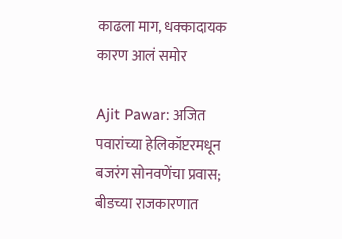काढला माग, धक्कादायक कारण आलं समोर

Ajit Pawar: अजित पवारांच्या हेलिकॉप्टरमधून बजरंग सोनवणेंचा प्रवास; बीडच्या राजकारणात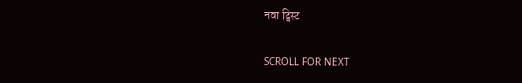नवा ट्विस्ट

SCROLL FOR NEXT